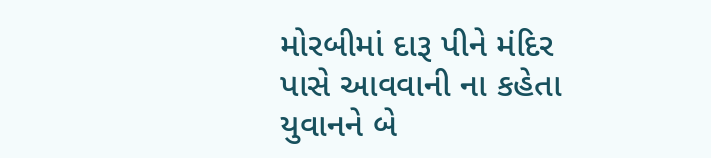મોરબીમાં દારૂ પીને મંદિર પાસે આવવાની ના કહેતા યુવાનને બે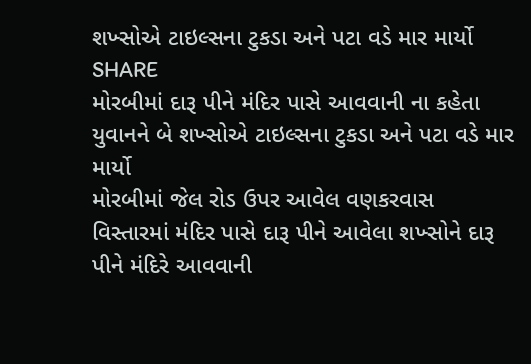શખ્સોએ ટાઇલ્સના ટુકડા અને પટા વડે માર માર્યો
SHARE
મોરબીમાં દારૂ પીને મંદિર પાસે આવવાની ના કહેતા યુવાનને બે શખ્સોએ ટાઇલ્સના ટુકડા અને પટા વડે માર માર્યો
મોરબીમાં જેલ રોડ ઉપર આવેલ વણકરવાસ વિસ્તારમાં મંદિર પાસે દારૂ પીને આવેલા શખ્સોને દારૂ પીને મંદિરે આવવાની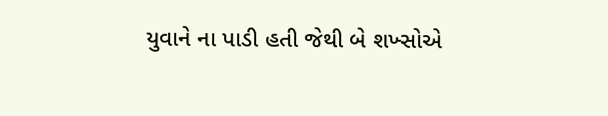યુવાને ના પાડી હતી જેથી બે શખ્સોએ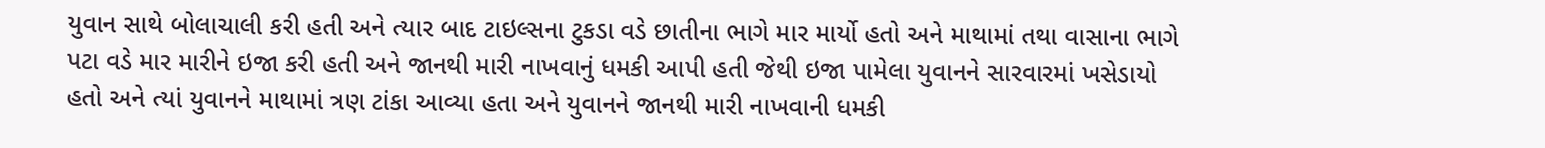યુવાન સાથે બોલાચાલી કરી હતી અને ત્યાર બાદ ટાઇલ્સના ટુકડા વડે છાતીના ભાગે માર માર્યો હતો અને માથામાં તથા વાસાના ભાગે પટા વડે માર મારીને ઇજા કરી હતી અને જાનથી મારી નાખવાનું ધમકી આપી હતી જેથી ઇજા પામેલા યુવાનને સારવારમાં ખસેડાયો હતો અને ત્યાં યુવાનને માથામાં ત્રણ ટાંકા આવ્યા હતા અને યુવાનને જાનથી મારી નાખવાની ધમકી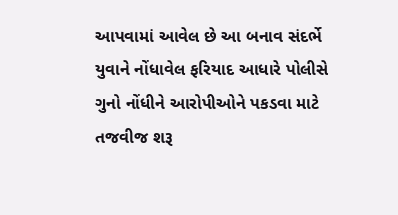આપવામાં આવેલ છે આ બનાવ સંદર્ભે યુવાને નોંધાવેલ ફરિયાદ આધારે પોલીસે ગુનો નોંધીને આરોપીઓને પકડવા માટે તજવીજ શરૂ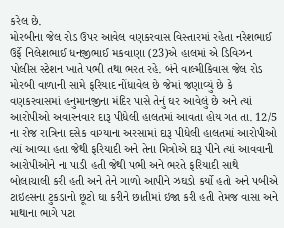કરેલ છે.
મોરબીના જેલ રોડ ઉપર આવેલ વણકરવાસ વિસ્તારમાં રહેતા નરેશભાઈ ઉર્ફે નિલેશભાઈ ધનજીભાઈ મકવાણા (23)એ હાલમાં એ ડિવિઝન પોલીસ સ્ટેશન ખાતે પભી તથા ભરત રહે. બંને વાલ્મીકિવાસ જેલ રોડ મોરબી વાળાની સામે ફરિયાદ નોંધાવેલ છે જેમાં જણાવ્યું છે કે વણકરવાસમાં હનુમાનજીના મંદિર પાસે તેનું ઘર આવેલું છે અને ત્યાં આરોપીઓ અવારનવાર દારૂ પીધેલી હાલતમાં આવતા હોય ગત તા. 12/5 ના રોજ રાત્રિના દસેક વાગ્યાના અરસામાં દારૂ પીધેલી હાલતમાં આરોપીઓ ત્યાં આવ્યા હતા જેથી ફરિયાદી અને તેના મિત્રોએ દારૂ પીને ત્યાં આવવાની આરોપીઓને ના પાડી હતી જેથી પભી અને ભરતે ફરિયાદી સાથે બોલાચાલી કરી હતી અને તેને ગાળો આપીને ઝઘડો કર્યો હતો અને પબીએ ટાઇલ્સના ટુકડાનો છૂટો ઘા કરીને છાતીમાં ઇજા કરી હતી તેમજ વાસા અને માથાના ભાગે પટા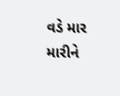વડે માર મારીને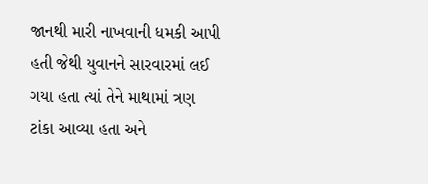જાનથી મારી નાખવાની ધમકી આપી હતી જેથી યુવાનને સારવારમાં લઈ ગયા હતા ત્યાં તેને માથામાં ત્રણ ટાંકા આવ્યા હતા અને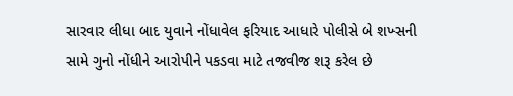સારવાર લીધા બાદ યુવાને નોંધાવેલ ફરિયાદ આધારે પોલીસે બે શખ્સની સામે ગુનો નોંધીને આરોપીને પકડવા માટે તજવીજ શરૂ કરેલ છે